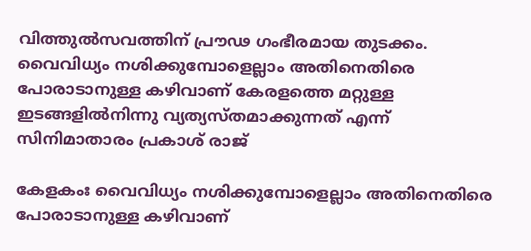വിത്തുല്‍സവത്തിന് പ്രൗഢ ഗംഭീരമായ തുടക്കം. വൈവിധ്യം നശിക്കുമ്പോളെല്ലാം അതിനെതിരെ പോരാടാനുള്ള കഴിവാണ് കേരളത്തെ മറ്റുള്ള ഇടങ്ങളില്‍നിന്നു വ്യത്യസ്തമാക്കുന്നത് എന്ന് സിനിമാതാരം പ്രകാശ് രാജ്

കേളകംഃ വൈവിധ്യം നശിക്കുമ്പോളെല്ലാം അതിനെതിരെ പോരാടാനുള്ള കഴിവാണ്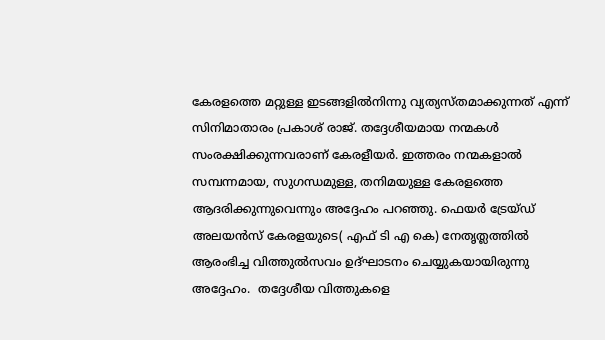കേരളത്തെ മറ്റുള്ള ഇടങ്ങളില്‍നിന്നു വ്യത്യസ്തമാക്കുന്നത് എന്ന് സിനിമാതാരം പ്രകാശ് രാജ്. തദ്ദേശീയമായ നന്മകള്‍ സംരക്ഷിക്കുന്നവരാണ് കേരളീയര്‍. ഇത്തരം നന്മകളാല്‍ സമ്പന്നമായ, സുഗന്ധമുള്ള, തനിമയുള്ള കേരളത്തെ ആദരിക്കുന്നുവെന്നും അദ്ദേഹം പറഞ്ഞു. ഫെയര്‍ ട്രേയ്ഡ് അലയന്‍സ് കേരളയുടെ( എഫ് ടി എ കെ) നേതൃത്ലത്തില്‍ ആരംഭിച്ച വിത്തുല്‍സവം ഉദ്ഘാടനം ചെയ്യുകയായിരുന്നു അദ്ദേഹം.  തദ്ദേശീയ വിത്തുകളെ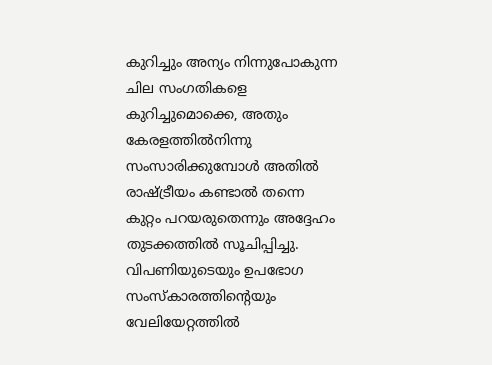കുറിച്ചും അന്യം നിന്നുപോകുന്ന ചില സംഗതികളെ കുറിച്ചുമൊക്കെ, അതും കേരളത്തില്‍നിന്നു സംസാരിക്കുമ്പോള്‍ അതില്‍ രാഷ്ട്രീയം കണ്ടാല്‍ തന്നെ കുറ്റം പറയരുതെന്നും അദ്ദേഹം തുടക്കത്തില്‍ സൂചിപ്പിച്ചു.  വിപണിയുടെയും ഉപഭോഗ സംസ്കാരത്തിന്റെയും വേലിയേറ്റത്തില്‍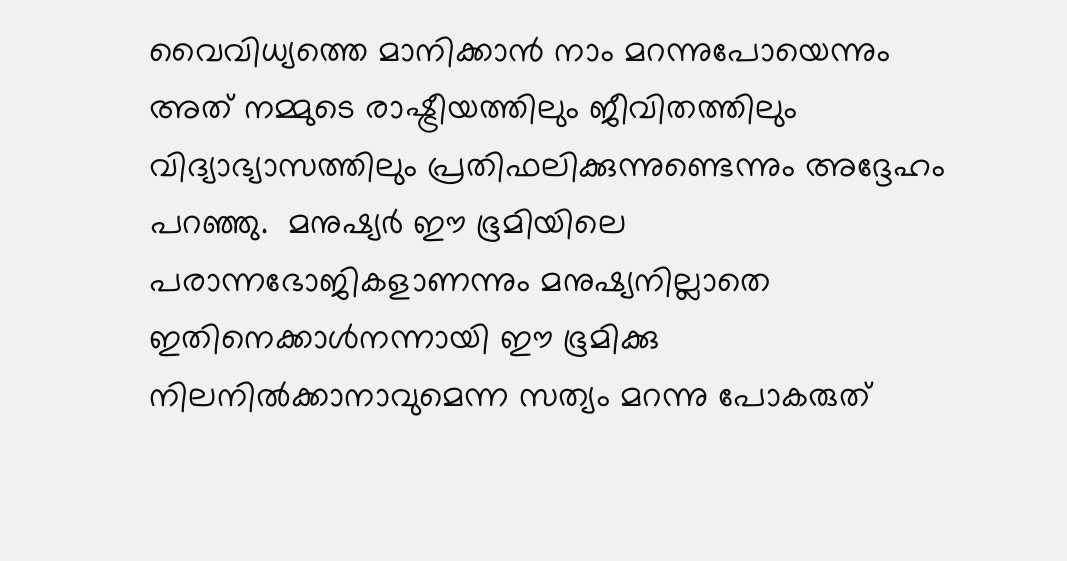വൈവിധ്യത്തെ മാനിക്കാന്‍ നാം മറന്നുപോയെന്നും അത് നമ്മുടെ രാഷ്ട്രീയത്തിലും ജീവിതത്തിലും വിദ്യാഭ്യാസത്തിലും പ്രതിഫലിക്കുന്നുണ്ടെന്നും അദ്ദേഹം പറഞ്ഞു.  മനുഷ്യര്‍ ഈ ഭൂമിയിലെ പരാന്നഭോജികളാണന്നും മനുഷ്യനില്ലാതെ ഇതിനെക്കാള്‍നന്നായി ഈ ഭൂമിക്കു നിലനില്‍ക്കാനാവുമെന്ന സത്യം മറന്നു പോകരുത്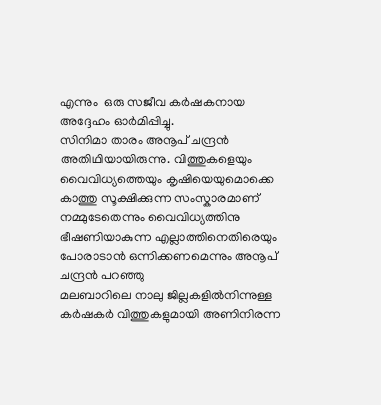എന്നും  ഒരു സജീവ കര്‍ഷകനായ അദ്ദേഹം ഓര്‍മിപ്പിച്ചു.
സിനിമാ താരം അനൂപ് ചന്ദ്രന്‍ അതിഥിയായിരുന്നു. വിത്തുകളെയും വൈവിധ്യത്തെയും കൃഷിയെയുമൊക്കെ കാത്തു സൂക്ഷിക്കുന്ന സംസ്കാരമാണ് നമ്മുടേതെന്നും വൈവിധ്യത്തിനു ഭീഷണിയാകുന്ന എല്ലാത്തിനെതിരെയും പോരാടാന്‍ ഒന്നിക്കണമെന്നും അനൂപ് ചന്ദ്രന്‍ പറഞ്ഞു
മലബാറിലെ നാലു ജില്ലകളില്‍നിന്നുള്ള കര്‍ഷകര്‍ വിത്തുകളുമായി അണിനിരന്ന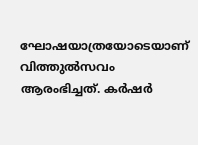ഘോഷയാത്രയോടെയാണ് വിത്തുല്‍സവം ആരംഭിച്ചത്. കര്‍ഷര്‍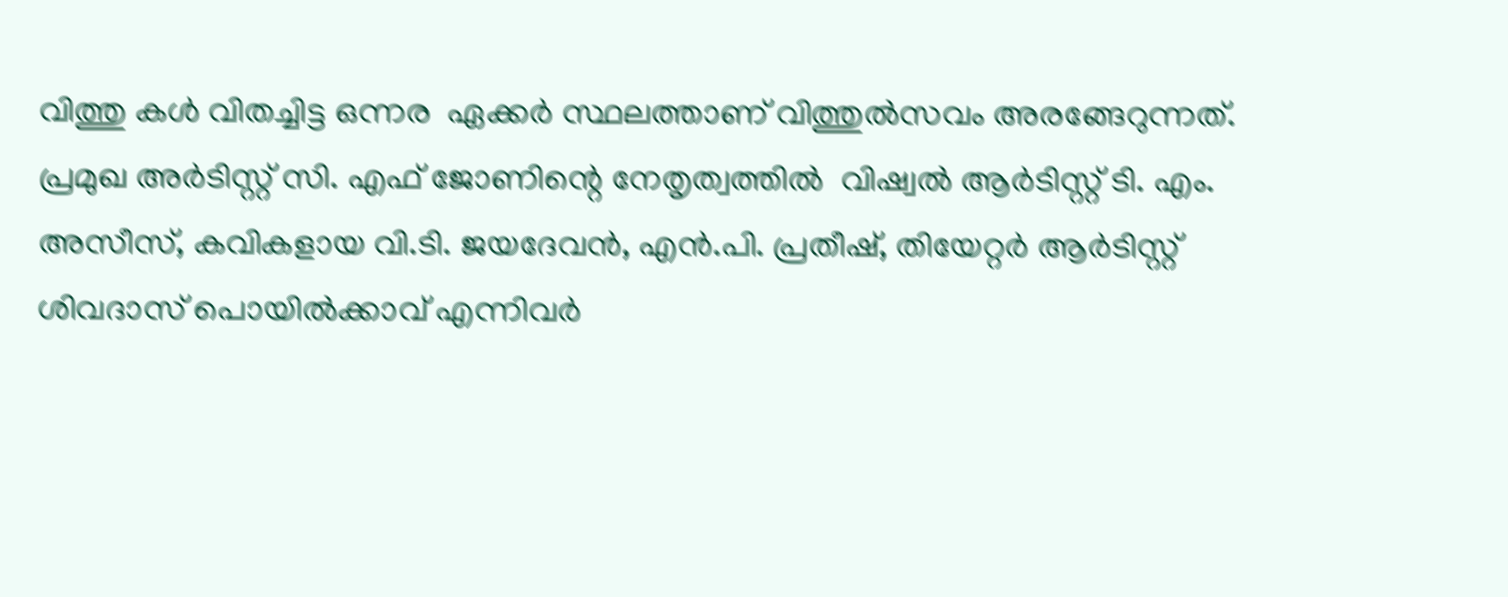വിത്തു കള്‍ വിതച്ചിട്ട ഒന്നര  ഏക്കര്‍ സ്ഥലത്താണ് വിത്തുല്‍സവം അരങ്ങേറുന്നത്. പ്രമുഖ അര്‍ടിസ്റ്റ് സി. എഫ് ജോണിന്റെ നേതൃത്വത്തില്‍  വിഷ്വല്‍ ആര്‍ടിസ്റ്റ് ടി. എം. അസീസ്, കവികളായ വി.ടി. ജയദേവന്‍, എന്‍.പി. പ്രതീഷ്, തിയേറ്റര്‍ ആര്‍ടിസ്റ്റ് ശിവദാസ് പൊയില്‍ക്കാവ് എന്നിവര്‍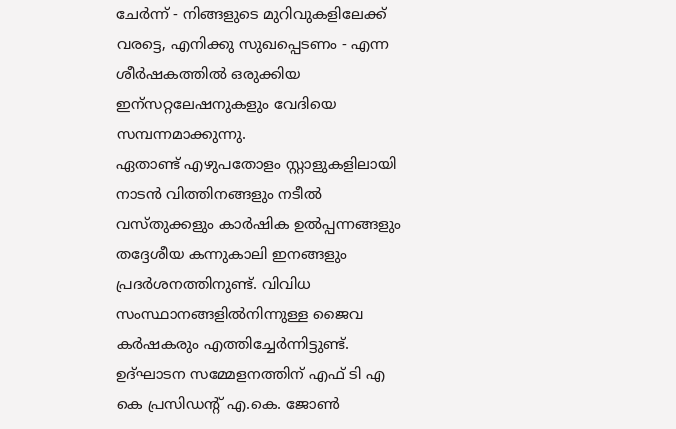ചേര്‍ന്ന് - നിങ്ങളുടെ മുറിവുകളിലേക്ക് വരട്ടെ, എനിക്കു സുഖപ്പെടണം - എന്ന ശീര്‍ഷകത്തില്‍ ഒരുക്കിയ ഇന്സറ്റലേഷനുകളും വേദിയെ സമ്പന്നമാക്കുന്നു.
ഏതാണ്ട് എഴുപതോളം സ്റ്റാളുകളിലായി നാടന്‍ വിത്തിനങ്ങളും നടീല്‍ വസ്തുക്കളും കാര്‍ഷിക ഉല്‍പ്പന്നങ്ങളും തദ്ദേശീയ കന്നുകാലി ഇനങ്ങളും പ്രദര്‍ശനത്തിനുണ്ട്. വിവിധ സംസ്ഥാനങ്ങളില്‍നിന്നുള്ള ജൈവ കര്‍ഷകരും എത്തിച്ചേര്‍ന്നിട്ടുണ്ട്.
ഉദ്ഘാടന സമ്മേളനത്തിന് എഫ് ടി എ കെ പ്രസിഡന്റ് എ.കെ. ജോണ്‍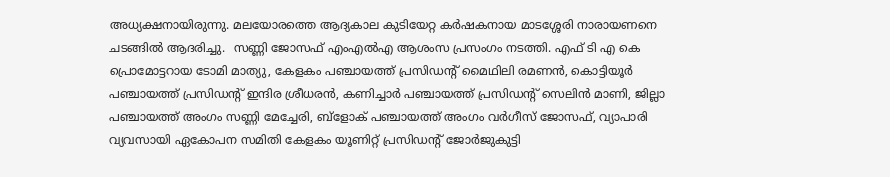അധ്യക്ഷനായിരുന്നു. മലയോരത്തെ ആദ്യകാല കുടിയേറ്റ കര്‍ഷകനായ മാടശ്ശേരി നാരായണനെ ചടങ്ങില്‍ ആദരിച്ചു.  സണ്ണി ജോസഫ് എംഎല്‍എ ആശംസ പ്രസംഗം നടത്തി. എഫ് ടി എ കെ പ്രൊമോട്ടറായ ടോമി മാത്യു, കേളകം പഞ്ചായത്ത് പ്രസിഡന്റ് മൈഥിലി രമണന്‍, കൊട്ടിയൂര്‍ പഞ്ചായത്ത് പ്രസിഡന്റ് ഇന്ദിര ശ്രീധരന്‍, കണിച്ചാര്‍ പഞ്ചായത്ത് പ്രസിഡന്റ് സെലിന്‍ മാണി, ജില്ലാ പഞ്ചായത്ത് അംഗം സണ്ണി മേച്ചേരി, ബ്ളോക് പഞ്ചായത്ത് അംഗം വര്‍ഗീസ് ജോസഫ്, വ്യാപാരി വ്യവസായി ഏകോപന സമിതി കേളകം യൂണിറ്റ് പ്രസിഡന്റ് ജോര്‍ജുകുട്ടി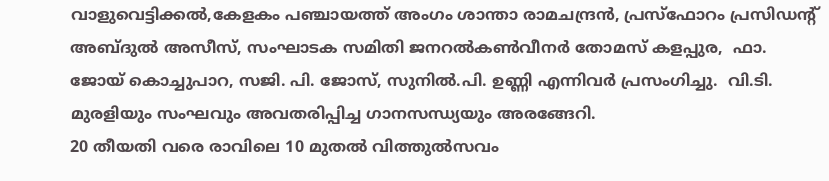വാളുവെട്ടിക്കല്‍,കേളകം പഞ്ചായത്ത് അംഗം ശാന്താ രാമചന്ദ്രന്‍, പ്രസ്ഫോറം പ്രസിഡന്റ് അബ്ദുല്‍ അസീസ്, സംഘാടക സമിതി ജനറല്‍കണ്‍വീനര്‍ തോമസ് കളപ്പുര,  ഫാ. ജോയ് കൊച്ചുപാറ, സജി. പി. ജോസ്, സുനില്‍.പി. ഉണ്ണി എന്നിവര്‍ പ്രസംഗിച്ചു.  വി.ടി. മുരളിയും സംഘവും അവതരിപ്പിച്ച ഗാനസന്ധ്യയും അരങ്ങേറി.
20 തീയതി വരെ രാവിലെ 10 മുതല്‍ വിത്തുല്‍സവം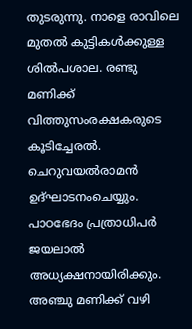തുടരുന്നു. നാളെ രാവിലെ മുതല്‍ കുട്ടികള്‍ക്കുള്ള ശില്‍പശാല. രണ്ടു മണിക്ക് വിത്തുസംരക്ഷകരുടെ കൂടിച്ചേരല്‍. ചെറുവയല്‍രാമന്‍ ഉദ്ഘാടനംചെയ്യും. പാഠഭേദം പ്രത്രാധിപര്‍ ജയലാല്‍ അധ്യക്ഷനായിരിക്കും.  അഞ്ചു മണിക്ക് വഴി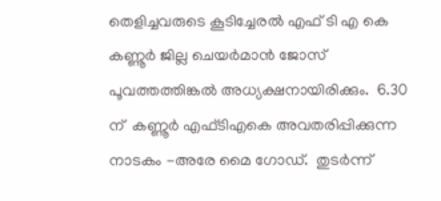തെളിച്ചവരുടെ കൂടിച്ചേരല്‍ എഫ് ടി എ കെ കണ്ണൂര്‍ ജില്ല ചെയര്‍മാന്‍ ജോസ് പൂവത്തത്തിങ്കല്‍ അധ്യക്ഷനായിരിക്കും.  6.30 ന്  കണ്ണൂര്‍ എഫ്ടിഎകെ അവതരിപ്പിക്കുന്ന നാടകം -അരേ മൈ ഗോഡ്.  തുടര്‍ന്ന്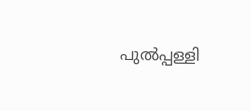പുല്‍പ്പള്ളി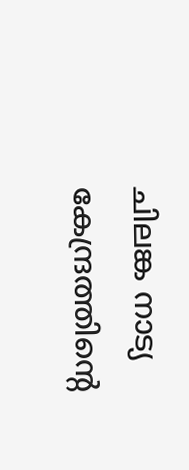ചിലങ്ക നാട്യ കേന്ദ്രത്തിന്റെ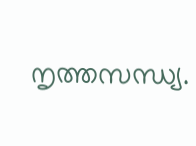നൃത്തസന്ധ്യ.